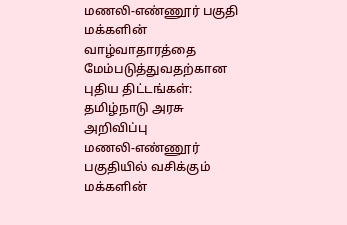மணலி-எண்ணூர் பகுதி மக்களின் வாழ்வாதாரத்தை மேம்படுத்துவதற்கான புதிய திட்டங்கள்: தமிழ்நாடு அரசு அறிவிப்பு
மணலி-எண்ணூர் பகுதியில் வசிக்கும் மக்களின்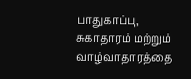பாதுகாப்பு, சுகாதாரம் மற்றும் வாழ்வாதாரத்தை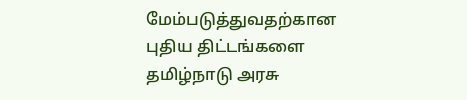மேம்படுத்துவதற்கான புதிய திட்டங்களை தமிழ்நாடு அரசு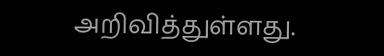அறிவித்துள்ளது.